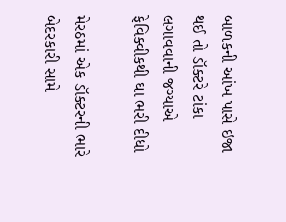બાળકની આંખ પાસે ઇજા થઈ તો ડૉક્ટરે ટાંકા લગાવવાની જગ્યાએ ફેવિક્વીકથી ઘા ભરી દીધો

મેરઠમાં એક ડૉક્ટરની ભારે બેદરકારી સામે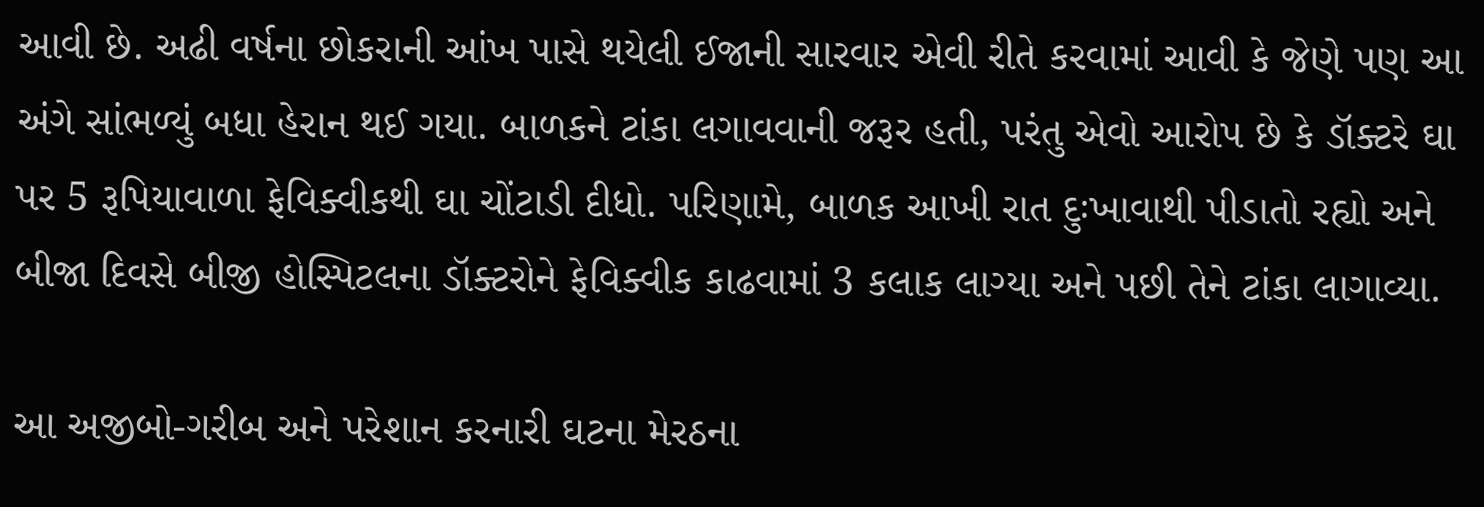આવી છે. અઢી વર્ષના છોકરાની આંખ પાસે થયેલી ઈજાની સારવાર એવી રીતે કરવામાં આવી કે જેણે પણ આ અંગે સાંભળ્યું બધા હેરાન થઈ ગયા. બાળકને ટાંકા લગાવવાની જરૂર હતી, પરંતુ એવો આરોપ છે કે ડૉક્ટરે ઘા પર 5 રૂપિયાવાળા ફેવિક્વીકથી ઘા ચોંટાડી દીધો. પરિણામે, બાળક આખી રાત દુઃખાવાથી પીડાતો રહ્યો અને બીજા દિવસે બીજી હોસ્પિટલના ડૉક્ટરોને ફેવિક્વીક કાઢવામાં 3 કલાક લાગ્યા અને પછી તેને ટાંકા લાગાવ્યા.

આ અજીબો-ગરીબ અને પરેશાન કરનારી ઘટના મેરઠના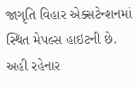જાગૃતિ વિહાર એક્સટેન્શનમાં સ્થિત મેપલ્સ હાઇટની છે. અહી રહેનાર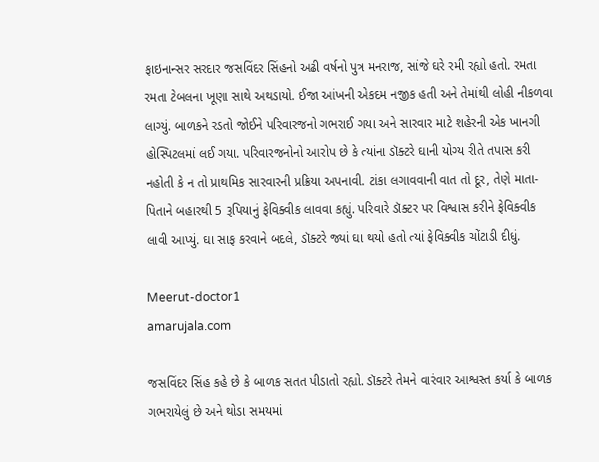ફાઇનાન્સર સરદાર જસવિંદર સિંહનો અઢી વર્ષનો પુત્ર મનરાજ, સાંજે ઘરે રમી રહ્યો હતો. રમતા રમતા ટેબલના ખૂણા સાથે અથડાયો. ઈજા આંખની એકદમ નજીક હતી અને તેમાંથી લોહી નીકળવા લાગ્યું. બાળકને રડતો જોઈને પરિવારજનો ગભરાઈ ગયા અને સારવાર માટે શહેરની એક ખાનગી હોસ્પિટલમાં લઈ ગયા. પરિવારજનોનો આરોપ છે કે ત્યાંના ડૉક્ટરે ઘાની યોગ્ય રીતે તપાસ કરી નહોતી કે ન તો પ્રાથમિક સારવારની પ્રક્રિયા અપનાવી. ટાંકા લગાવવાની વાત તો દૂર, તેણે માતા-પિતાને બહારથી 5 રૂપિયાનું ફેવિક્વીક લાવવા કહ્યું. પરિવારે ડૉક્ટર પર વિશ્વાસ કરીને ફેવિક્વીક લાવી આપ્યું. ઘા સાફ કરવાને બદલે, ડૉક્ટરે જ્યાં ઘા થયો હતો ત્યાં ફેવિક્વીક ચોંટાડી દીધું.

Meerut-doctor1
amarujala.com

જસવિંદર સિંહ કહે છે કે બાળક સતત પીડાતો રહ્યો. ડૉક્ટરે તેમને વારંવાર આશ્વસ્ત કર્યા કે બાળક ગભરાયેલું છે અને થોડા સમયમાં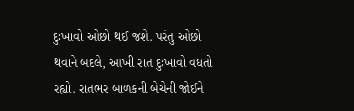દુઃખાવો ઓછો થઈ જશે. પરંતુ ઓછો થવાને બદલે, આખી રાત દુઃખાવો વધતો રહ્યો. રાતભર બાળકની બેચેની જોઈને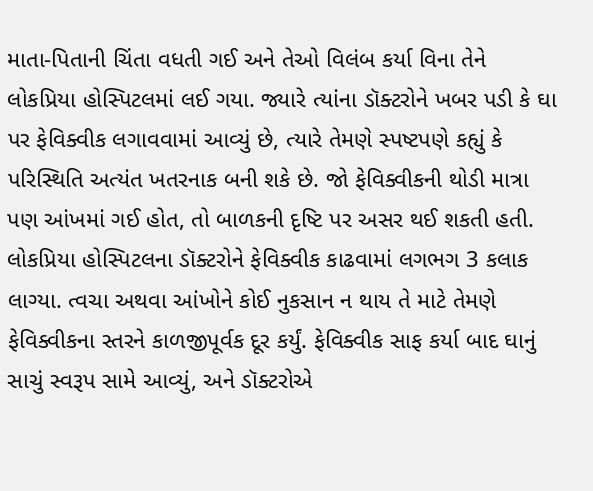માતા-પિતાની ચિંતા વધતી ગઈ અને તેઓ વિલંબ કર્યા વિના તેને લોકપ્રિયા હોસ્પિટલમાં લઈ ગયા. જ્યારે ત્યાંના ડૉક્ટરોને ખબર પડી કે ઘા પર ફેવિક્વીક લગાવવામાં આવ્યું છે, ત્યારે તેમણે સ્પષ્ટપણે કહ્યું કે પરિસ્થિતિ અત્યંત ખતરનાક બની શકે છે. જો ફેવિક્વીકની થોડી માત્રા પણ આંખમાં ગઈ હોત, તો બાળકની દૃષ્ટિ પર અસર થઈ શકતી હતી. લોકપ્રિયા હોસ્પિટલના ડૉક્ટરોને ફેવિક્વીક કાઢવામાં લગભગ 3 કલાક લાગ્યા. ત્વચા અથવા આંખોને કોઈ નુકસાન ન થાય તે માટે તેમણે ફેવિક્વીકના સ્તરને કાળજીપૂર્વક દૂર કર્યું. ફેવિક્વીક સાફ કર્યા બાદ ઘાનું સાચું સ્વરૂપ સામે આવ્યું, અને ડૉક્ટરોએ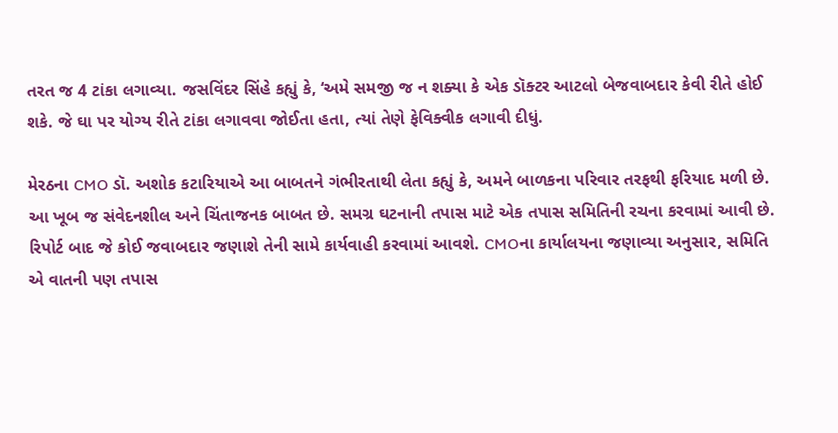તરત જ 4 ટાંકા લગાવ્યા. જસવિંદર સિંહે કહ્યું કે, ‘અમે સમજી જ ન શક્યા કે એક ડૉક્ટર આટલો બેજવાબદાર કેવી રીતે હોઈ શકે. જે ઘા પર યોગ્ય રીતે ટાંકા લગાવવા જોઈતા હતા, ત્યાં તેણે ફેવિક્વીક લગાવી દીધું.

મેરઠના CMO ડૉ. અશોક કટારિયાએ આ બાબતને ગંભીરતાથી લેતા કહ્યું કે, અમને બાળકના પરિવાર તરફથી ફરિયાદ મળી છે. આ ખૂબ જ સંવેદનશીલ અને ચિંતાજનક બાબત છે. સમગ્ર ઘટનાની તપાસ માટે એક તપાસ સમિતિની રચના કરવામાં આવી છે. રિપોર્ટ બાદ જે કોઈ જવાબદાર જણાશે તેની સામે કાર્યવાહી કરવામાં આવશે. CMOના કાર્યાલયના જણાવ્યા અનુસાર, સમિતિ એ વાતની પણ તપાસ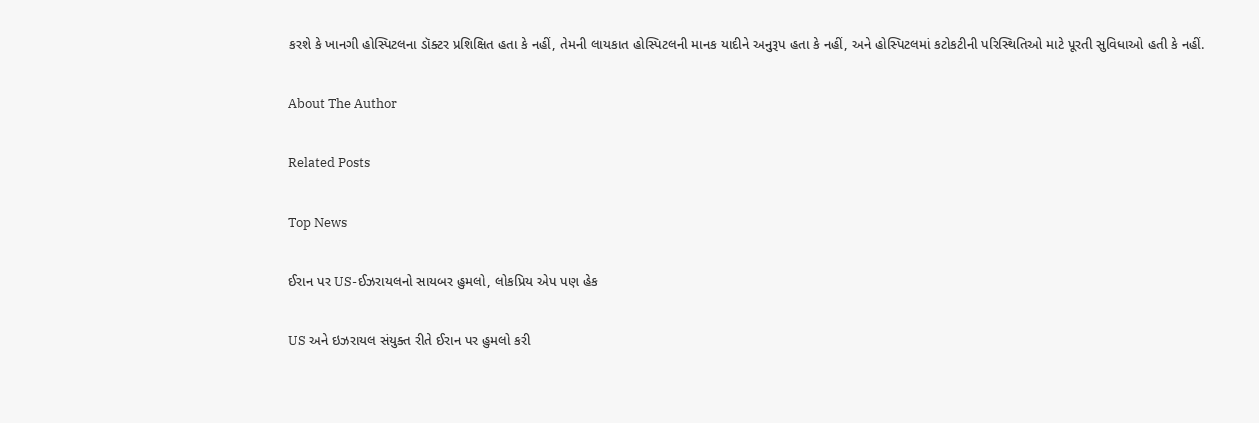કરશે કે ખાનગી હોસ્પિટલના ડૉક્ટર પ્રશિક્ષિત હતા કે નહીં, તેમની લાયકાત હોસ્પિટલની માનક યાદીને અનુરૂપ હતા કે નહીં, અને હોસ્પિટલમાં કટોકટીની પરિસ્થિતિઓ માટે પૂરતી સુવિધાઓ હતી કે નહીં.

About The Author

Related Posts

Top News

ઈરાન પર US-ઈઝરાયલનો સાયબર હુમલો, લોકપ્રિય એપ પણ હેક

US અને ઇઝરાયલ સંયુક્ત રીતે ઈરાન પર હુમલો કરી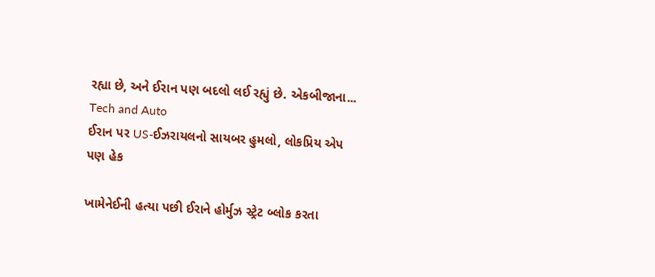રહ્યા છે, અને ઈરાન પણ બદલો લઈ રહ્યું છે. એકબીજાના...
Tech and Auto
ઈરાન પર US-ઈઝરાયલનો સાયબર હુમલો, લોકપ્રિય એપ પણ હેક

ખામેનેઈની હત્યા પછી ઈરાને હોર્મુઝ સ્ટ્રેટ બ્લોક કરતા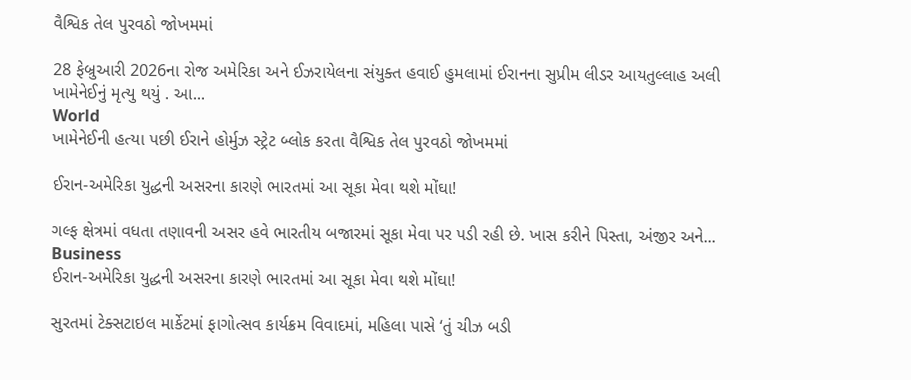વૈશ્વિક તેલ પુરવઠો જોખમમાં

28 ફેબ્રુઆરી 2026ના રોજ અમેરિકા અને ઈઝરાયેલના સંયુક્ત હવાઈ હુમલામાં ઈરાનના સુપ્રીમ લીડર આયતુલ્લાહ અલી ખામેનેઈનું મૃત્યુ થયું . આ...
World
ખામેનેઈની હત્યા પછી ઈરાને હોર્મુઝ સ્ટ્રેટ બ્લોક કરતા વૈશ્વિક તેલ પુરવઠો જોખમમાં

ઈરાન-અમેરિકા યુદ્ધની અસરના કારણે ભારતમાં આ સૂકા મેવા થશે મોંઘા!

ગલ્ફ ક્ષેત્રમાં વધતા તણાવની અસર હવે ભારતીય બજારમાં સૂકા મેવા પર પડી રહી છે. ખાસ કરીને પિસ્તા, અંજીર અને...
Business
ઈરાન-અમેરિકા યુદ્ધની અસરના કારણે ભારતમાં આ સૂકા મેવા થશે મોંઘા!

સુરતમાં ટેક્સટાઇલ માર્કેટમાં ફાગોત્સવ કાર્યક્રમ વિવાદમાં, મહિલા પાસે ‘તું ચીઝ બડી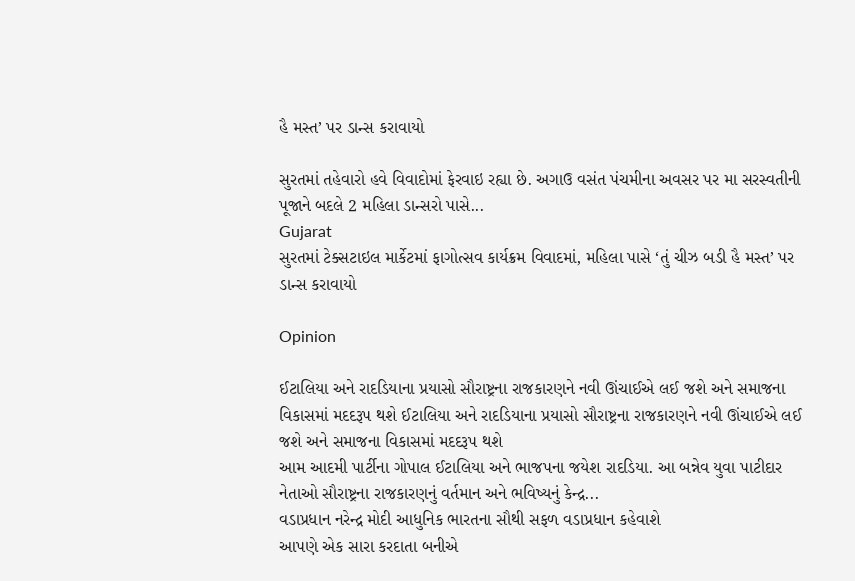હૈ મસ્ત’ પર ડાન્સ કરાવાયો

સુરતમાં તહેવારો હવે વિવાદોમાં ફેરવાઇ રહ્યા છે. અગાઉ વસંત પંચમીના અવસર પર મા સરસ્વતીની પૂજાને બદલે 2 મહિલા ડાન્સરો પાસે...
Gujarat
સુરતમાં ટેક્સટાઇલ માર્કેટમાં ફાગોત્સવ કાર્યક્રમ વિવાદમાં, મહિલા પાસે ‘તું ચીઝ બડી હૈ મસ્ત’ પર ડાન્સ કરાવાયો

Opinion

ઈટાલિયા અને રાદડિયાના પ્રયાસો સૌરાષ્ટ્રના રાજકારણને નવી ઊંચાઈએ લઈ જશે અને સમાજના વિકાસમાં મદદરૂપ થશે ઈટાલિયા અને રાદડિયાના પ્રયાસો સૌરાષ્ટ્રના રાજકારણને નવી ઊંચાઈએ લઈ જશે અને સમાજના વિકાસમાં મદદરૂપ થશે
આમ આદમી પાર્ટીના ગોપાલ ઈટાલિયા અને ભાજપના જયેશ રાદડિયા. આ બન્નેવ યુવા પાટીદાર નેતાઓ સૌરાષ્ટ્રના રાજકારણનું વર્તમાન અને ભવિષ્યનું કેન્દ્ર...
વડાપ્રધાન નરેન્દ્ર મોદી આધુનિક ભારતના સૌથી સફળ વડાપ્રધાન કહેવાશે
આપણે એક સારા કરદાતા બનીએ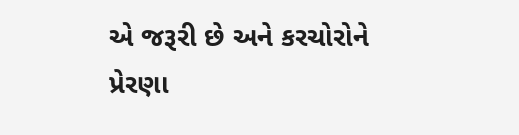એ જરૂરી છે અને કરચોરોને પ્રેરણા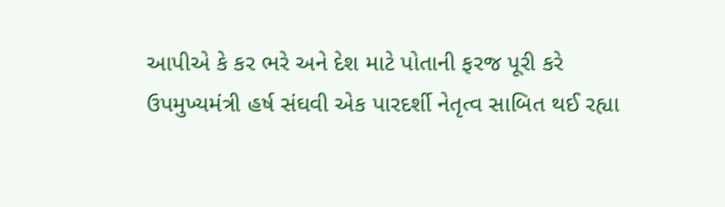આપીએ કે કર ભરે અને દેશ માટે પોતાની ફરજ પૂરી કરે
ઉપમુખ્યમંત્રી હર્ષ સંઘવી એક પારદર્શી નેતૃત્વ સાબિત થઈ રહ્યા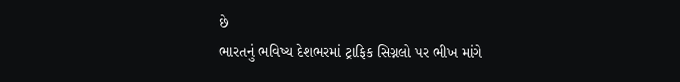છે
ભારતનું ભવિષ્ય દેશભરમાં ટ્રાફિક સિગ્નલો પર ભીખ માંગે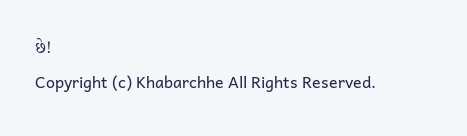છે!
Copyright (c) Khabarchhe All Rights Reserved.